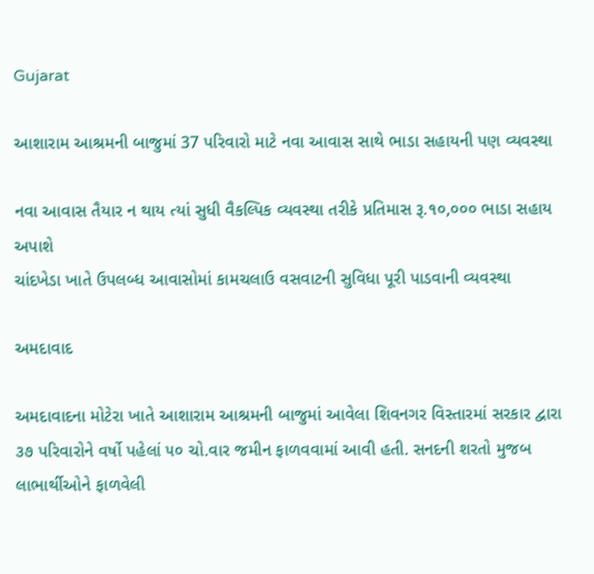Gujarat

આશારામ આશ્રમની બાજુમાં 37 પરિવારો માટે નવા આવાસ સાથે ભાડા સહાયની પણ વ્યવસ્થા

નવા આવાસ તૈયાર ન થાય ત્યાં સુધી વૈકલ્પિક વ્યવસ્થા તરીકે પ્રતિમાસ રૂ.૧૦,૦૦૦ ભાડા સહાય અપાશે
ચાંદખેડા ખાતે ઉપલબ્ધ આવાસોમાં કામચલાઉ વસવાટની સુવિધા પૂરી પાડવાની વ્યવસ્થા

અમદાવાદ

અમદાવાદના મોટેરા ખાતે આશારામ આશ્રમની બાજુમાં આવેલા શિવનગર વિસ્તારમાં સરકાર દ્વારા ૩૭ પરિવારોને વર્ષો પહેલાં ૫૦ ચો.વાર જમીન ફાળવવામાં આવી હતી. સનદની શરતો મુજબ લાભાર્થીઓને ફાળવેલી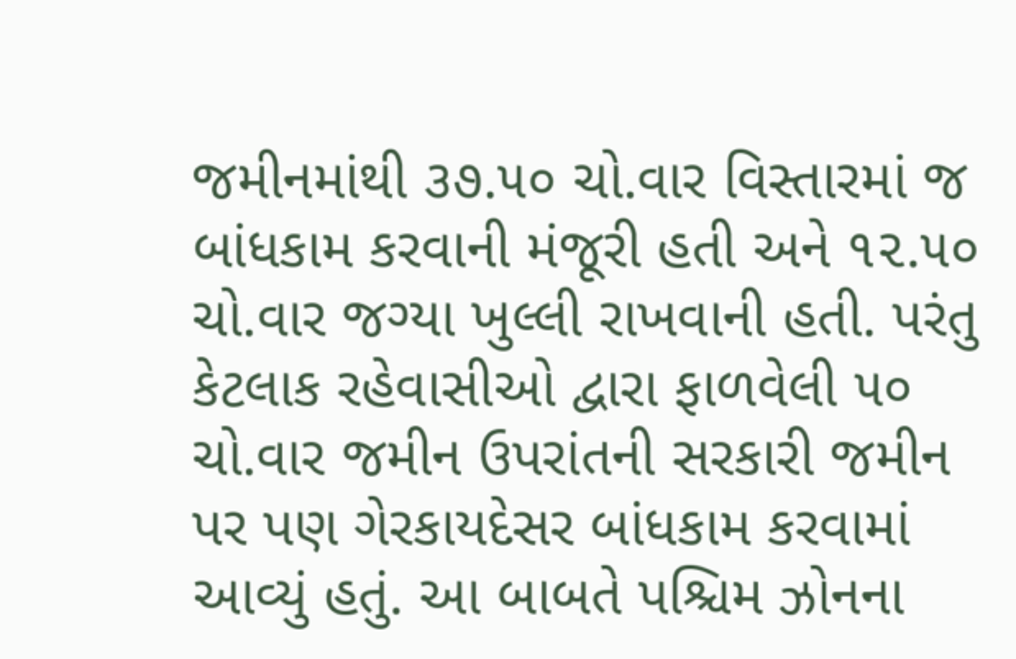જમીનમાંથી ૩૭.૫૦ ચો.વાર વિસ્તારમાં જ બાંધકામ કરવાની મંજૂરી હતી અને ૧૨.૫૦ ચો.વાર જગ્યા ખુલ્લી રાખવાની હતી. પરંતુ કેટલાક રહેવાસીઓ દ્વારા ફાળવેલી ૫૦ ચો.વાર જમીન ઉપરાંતની સરકારી જમીન પર પણ ગેરકાયદેસર બાંધકામ કરવામાં આવ્યું હતું. આ બાબતે પશ્ચિમ ઝોનના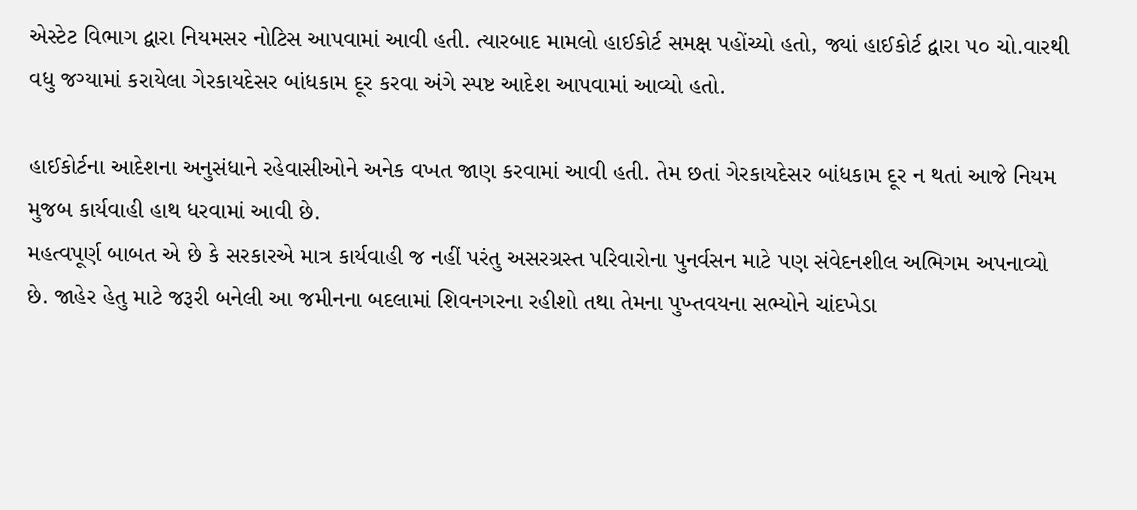એસ્ટેટ વિભાગ દ્વારા નિયમસર નોટિસ આપવામાં આવી હતી. ત્યારબાદ મામલો હાઈકોર્ટ સમક્ષ પહોંચ્યો હતો, જ્યાં હાઈકોર્ટ દ્વારા ૫૦ ચો.વારથી વધુ જગ્યામાં કરાયેલા ગેરકાયદેસર બાંધકામ દૂર કરવા અંગે સ્પષ્ટ આદેશ આપવામાં આવ્યો હતો.

હાઈકોર્ટના આદેશના અનુસંધાને રહેવાસીઓને અનેક વખત જાણ કરવામાં આવી હતી. તેમ છતાં ગેરકાયદેસર બાંધકામ દૂર ન થતાં આજે નિયમ મુજબ કાર્યવાહી હાથ ધરવામાં આવી છે.
મહત્વપૂર્ણ બાબત એ છે કે સરકારએ માત્ર કાર્યવાહી જ નહીં પરંતુ અસરગ્રસ્ત પરિવારોના પુનર્વસન માટે પણ સંવેદનશીલ અભિગમ અપનાવ્યો છે. જાહેર હેતુ માટે જરૂરી બનેલી આ જમીનના બદલામાં શિવનગરના રહીશો તથા તેમના પુખ્તવયના સભ્યોને ચાંદખેડા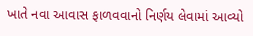ખાતે નવા આવાસ ફાળવવાનો નિર્ણય લેવામાં આવ્યો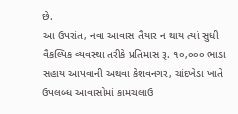છે.
આ ઉપરાંત, નવા આવાસ તૈયાર ન થાય ત્યાં સુધી વૈકલ્પિક વ્યવસ્થા તરીકે પ્રતિમાસ રૂ. ૧૦,૦૦૦ ભાડા સહાય આપવાની અથવા કેશવનગર, ચાંદખેડા ખાતે ઉપલબ્ધ આવાસોમાં કામચલાઉ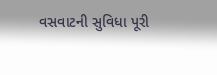વસવાટની સુવિધા પૂરી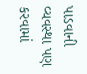પાડવાની વ્યવસ્થા પણ કરવામાં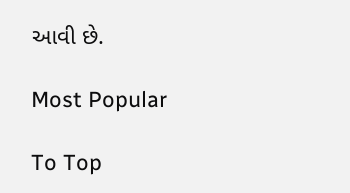આવી છે.

Most Popular

To Top